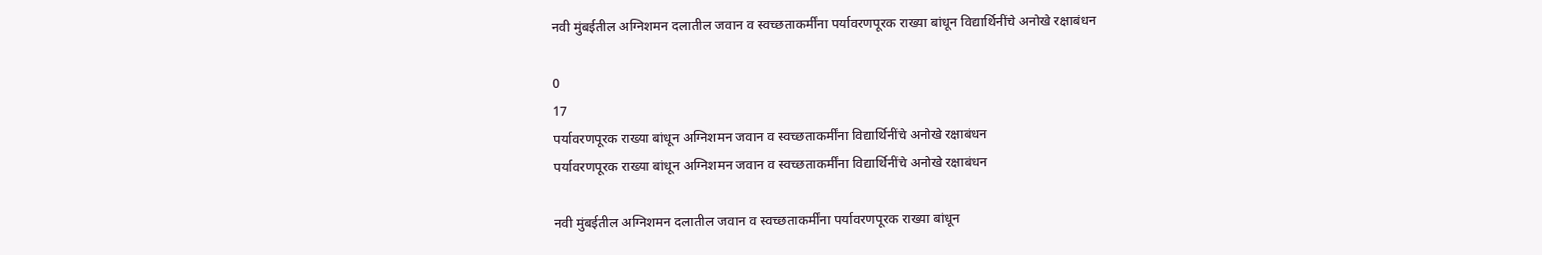नवी मुंबईतील अग्निशमन दलातील जवान व स्वच्छताकर्मींना पर्यावरणपूरक राख्या बांधून विद्यार्थिनींचे अनोखे रक्षाबंधन

0
17
पर्यावरणपूरक राख्या बांधून अग्निशमन जवान व स्वच्छताकर्मींना विद्यार्थिनींचे अनोखे रक्षाबंधन
पर्यावरणपूरक राख्या बांधून अग्निशमन जवान व स्वच्छताकर्मींना विद्यार्थिनींचे अनोखे रक्षाबंधन

नवी मुंबईतील अग्निशमन दलातील जवान व स्वच्छताकर्मींना पर्यावरणपूरक राख्या बांधून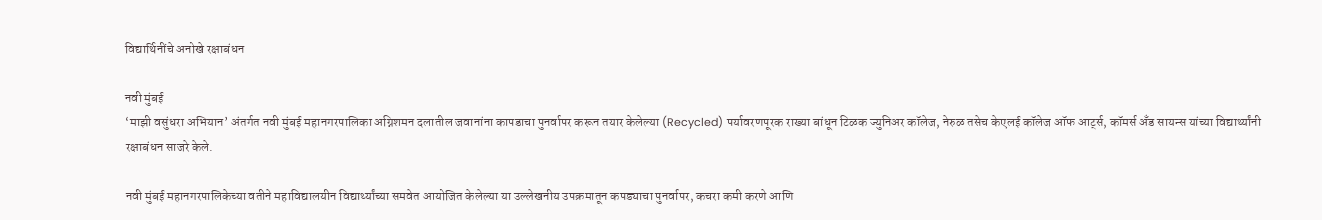विद्यार्थिनींचे अनोखे रक्षाबंधन

नवी मुंबई
‘माझी वसुंधरा अभियान’ अंतर्गत नवी मुंबई महानगरपालिका अग्निशमन दलातील जवानांना कापडाचा पुनर्वापर करून तयार केलेल्या (Recycled) पर्यावरणपूरक राख्या बांधून टिळक ज्युनिअर कॉलेज, नेरुळ तसेच केएलई कॉलेज ऑफ आर्ट्स, कॉमर्स अँड सायन्स यांच्या विद्यार्थ्यांनी रक्षाबंधन साजरे केले.

नवी मुंबई महानगरपालिकेच्या वतीने महाविद्यालयीन विद्यार्थ्यांच्या समवेत आयोजित केलेल्या या उल्लेखनीय उपक्रमातून कपड्याचा पुनर्वापर, कचरा कमी करणे आणि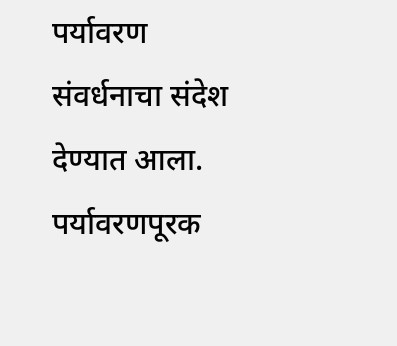पर्यावरण संवर्धनाचा संदेश देण्यात आला.
पर्यावरणपूरक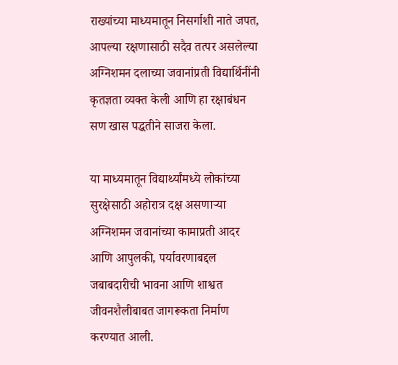राख्यांच्या माध्यमातून निसर्गाशी नाते जपत, आपल्या रक्षणासाठी सदैव तत्पर असलेल्या अग्निशमन दलाच्या जवानांप्रती विद्यार्थिनींनी कृतज्ञता व्यक्त केली आणि हा रक्षाबंधन सण खास पद्धतीने साजरा केला.

या माध्यमातून विद्यार्थ्यांमध्ये लोकांच्या सुरक्षेसाठी अहोरात्र दक्ष असणाऱ्या अग्निशमन जवानांच्या कामाप्रती आदर आणि आपुलकी, पर्यावरणाबद्दल जबाबदारीची भावना आणि शाश्वत जीवनशैलीबाबत जागरूकता निर्माण करण्यात आली.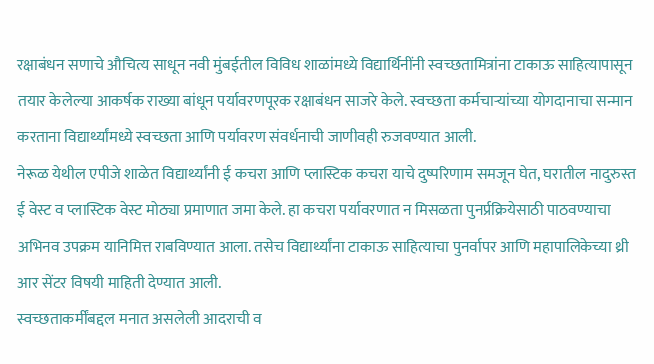रक्षाबंधन सणाचे औचित्य साधून नवी मुंबईतील विविध शाळांमध्ये विद्यार्थिनींनी स्वच्छतामित्रांना टाकाऊ साहित्यापासून तयार केलेल्या आकर्षक राख्या बांधून पर्यावरणपूरक रक्षाबंधन साजरे केले. स्वच्छता कर्मचाऱ्यांच्या योगदानाचा सन्मान करताना विद्यार्थ्यांमध्ये स्वच्छता आणि पर्यावरण संवर्धनाची जाणीवही रुजवण्यात आली.
नेरूळ येथील एपीजे शाळेत विद्यार्थ्यांनी ई कचरा आणि प्लास्टिक कचरा याचे दुष्परिणाम समजून घेत, घरातील नादुरुस्त ई वेस्ट व प्लास्टिक वेस्ट मोठ्या प्रमाणात जमा केले. हा कचरा पर्यावरणात न मिसळता पुनर्प्रक्रियेसाठी पाठवण्याचा अभिनव उपक्रम यानिमित्त राबविण्यात आला. तसेच विद्यार्थ्यांना टाकाऊ साहित्याचा पुनर्वापर आणि महापालिकेच्या थ्री आर सेंटर विषयी माहिती देण्यात आली.
स्वच्छताकर्मींबद्दल मनात असलेली आदराची व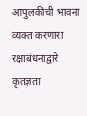आपुलकीची भावना व्यक्त करणारा रक्षाबंधनाद्वारे कृतज्ञता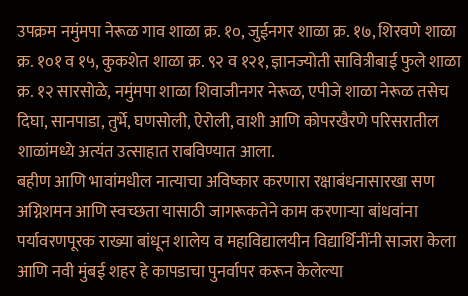उपक्रम नमुंमपा नेरूळ गाव शाळा क्र. १०, जुईनगर शाळा क्र. १७, शिरवणे शाळा क्र. १०१ व १५, कुकशेत शाळा क्र. ९२ व १२१, ज्ञानज्योती सावित्रीबाई फुले शाळा क्र. १२ सारसोळे, नमुंमपा शाळा शिवाजीनगर नेरूळ, एपीजे शाळा नेरूळ तसेच दिघा, सानपाडा, तुर्भे, घणसोली, ऐरोली, वाशी आणि कोपरखैरणे परिसरातील शाळांमध्ये अत्यंत उत्साहात राबविण्यात आला.
बहीण आणि भावांमधील नात्याचा अविष्कार करणारा रक्षाबंधनासारखा सण अग्निशमन आणि स्वच्छता यासाठी जागरूकतेने काम करणाऱ्या बांधवांना पर्यावरणपूरक राख्या बांधून शालेय व महाविद्यालयीन विद्यार्थिनींनी साजरा केला आणि नवी मुंबई शहर हे कापडाचा पुनर्वापर करून केलेल्या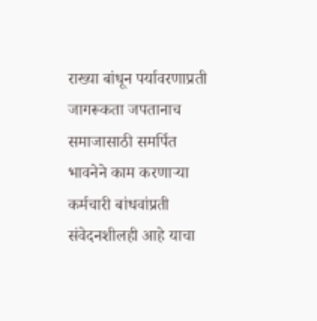राख्या बांधून पर्यावरणाप्रती जागरूकता जपतानाच समाजासाठी समर्पित भावनेने काम करणाऱ्या कर्मचारी बांधवांप्रती संवेदनशीलही आहे याचा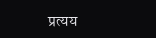प्रत्यय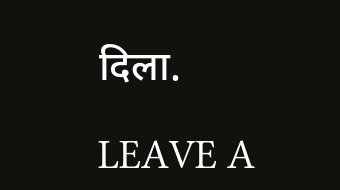दिला.

LEAVE A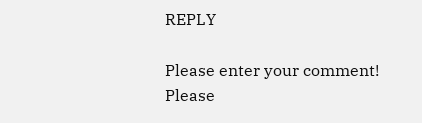REPLY

Please enter your comment!
Please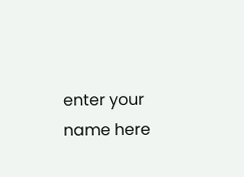enter your name here